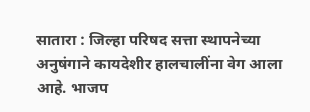सातारा : जिल्हा परिषद सत्ता स्थापनेच्या अनुषंगाने कायदेशीर हालचालींना वेग आला आहे. भाजप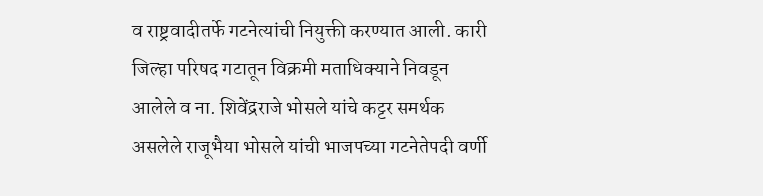व राष्ट्रवादीतर्फे गटनेत्यांची नियुक्ती करण्यात आली. कारी जिल्हा परिषद गटातून विक्रमी मताधिक्याने निवडून आलेले व ना. शिवेंद्रराजे भोसले यांचे कट्टर समर्थक असलेले राजूभैया भोसले यांची भाजपच्या गटनेतेपदी वर्णी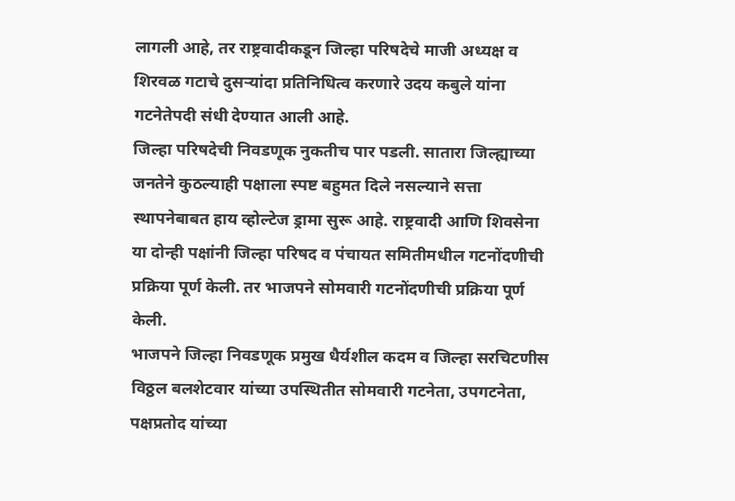लागली आहे, तर राष्ट्रवादीकडून जिल्हा परिषदेचे माजी अध्यक्ष व शिरवळ गटाचे दुसऱ्यांदा प्रतिनिधित्व करणारे उदय कबुले यांना गटनेतेपदी संधी देण्यात आली आहे.
जिल्हा परिषदेची निवडणूक नुकतीच पार पडली. सातारा जिल्ह्याच्या जनतेने कुठल्याही पक्षाला स्पष्ट बहुमत दिले नसल्याने सत्ता स्थापनेबाबत हाय व्होल्टेज ड्रामा सुरू आहे. राष्ट्रवादी आणि शिवसेना या दोन्ही पक्षांनी जिल्हा परिषद व पंचायत समितीमधील गटनोंदणीची प्रक्रिया पूर्ण केली. तर भाजपने सोमवारी गटनोंदणीची प्रक्रिया पूर्ण केली.
भाजपने जिल्हा निवडणूक प्रमुख धैर्यशील कदम व जिल्हा सरचिटणीस विठ्ठल बलशेटवार यांच्या उपस्थितीत सोमवारी गटनेता, उपगटनेता, पक्षप्रतोद यांच्या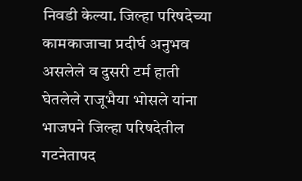निवडी केल्या. जिल्हा परिषदेच्या कामकाजाचा प्रदीर्घ अनुभव असलेले व दुसरी टर्म हाती घेतलेले राजूभैया भोसले यांना भाजपने जिल्हा परिषदेतील गटनेतापद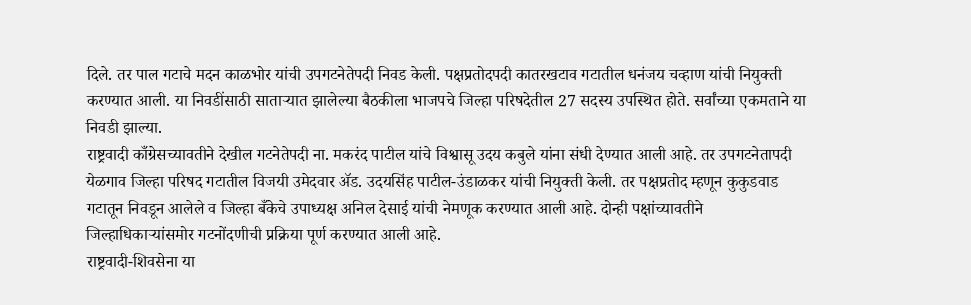दिले. तर पाल गटाचे मदन काळभोर यांची उपगटनेतेपदी निवड केली. पक्षप्रतोदपदी कातरखटाव गटातील धनंजय चव्हाण यांची नियुक्ती करण्यात आली. या निवडींसाठी साताऱ्यात झालेल्या बैठकीला भाजपचे जिल्हा परिषदेतील 27 सदस्य उपस्थित होते. सर्वांच्या एकमताने या निवडी झाल्या.
राष्ट्रवादी काँग्रेसच्यावतीने देखील गटनेतेपदी ना. मकरंद पाटील यांचे विश्वासू उदय कबुले यांना संधी देण्यात आली आहे. तर उपगटनेतापदी येळगाव जिल्हा परिषद गटातील विजयी उमेदवार ॲड. उदयसिंह पाटील-उंडाळकर यांची नियुक्ती केली. तर पक्षप्रतोद म्हणून कुकुडवाड गटातून निवडून आलेले व जिल्हा बँकेचे उपाध्यक्ष अनिल देसाई यांची नेमणूक करण्यात आली आहे. दोन्ही पक्षांच्यावतीने जिल्हाधिकाऱ्यांसमोर गटनोंदणीची प्रक्रिया पूर्ण करण्यात आली आहे.
राष्ट्रवादी-शिवसेना या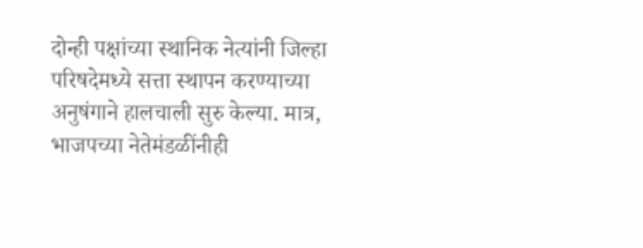दोन्ही पक्षांच्या स्थानिक नेत्यांनी जिल्हा परिषदेमध्ये सत्ता स्थापन करण्याच्या अनुषंगाने हालचाली सुरु केल्या. मात्र, भाजपच्या नेतेमंडळींनीही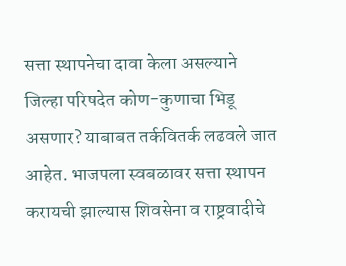सत्ता स्थापनेचा दावा केला असल्याने जिल्हा परिषदेत कोण-कुणाचा भिडू असणार? याबाबत तर्कवितर्क लढवले जात आहेत. भाजपला स्वबळावर सत्ता स्थापन करायची झाल्यास शिवसेना व राष्ट्रवादीचे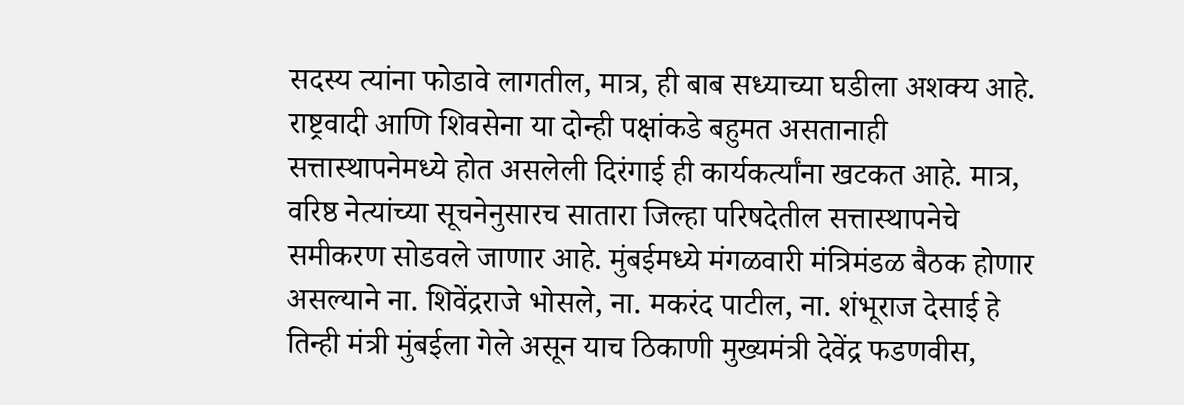सदस्य त्यांना फोडावे लागतील, मात्र, ही बाब सध्याच्या घडीला अशक्य आहे. राष्ट्रवादी आणि शिवसेना या दोन्ही पक्षांकडे बहुमत असतानाही सत्तास्थापनेमध्ये होत असलेली दिरंगाई ही कार्यकर्त्यांना खटकत आहे. मात्र, वरिष्ठ नेत्यांच्या सूचनेनुसारच सातारा जिल्हा परिषदेतील सत्तास्थापनेचे समीकरण सोडवले जाणार आहे. मुंबईमध्ये मंगळवारी मंत्रिमंडळ बैठक होणार असल्याने ना. शिवेंद्रराजे भोसले, ना. मकरंद पाटील, ना. शंभूराज देसाई हे तिन्ही मंत्री मुंबईला गेले असून याच ठिकाणी मुख्यमंत्री देवेंद्र फडणवीस,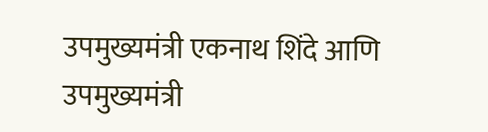उपमुख्यमंत्री एकनाथ शिंदे आणि उपमुख्यमंत्री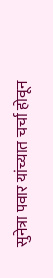सुनेत्रा पवार यांच्यात चर्चा होवून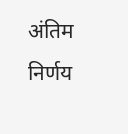अंतिम निर्णय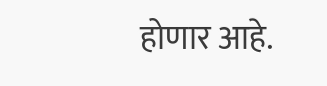होणार आहे.